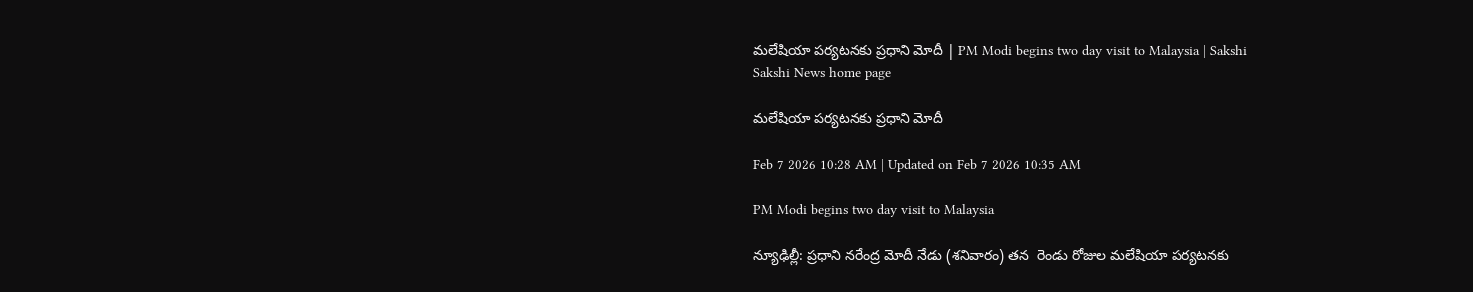మలేషియా పర్యటనకు ప్రధాని మోదీ | PM Modi begins two day visit to Malaysia | Sakshi
Sakshi News home page

మలేషియా పర్యటనకు ప్రధాని మోదీ

Feb 7 2026 10:28 AM | Updated on Feb 7 2026 10:35 AM

PM Modi begins two day visit to Malaysia

న్యూఢిల్లీ: ప్రధాని నరేంద్ర మోదీ నేడు (శనివారం) తన  రెండు రోజుల మలేషియా పర్యటనకు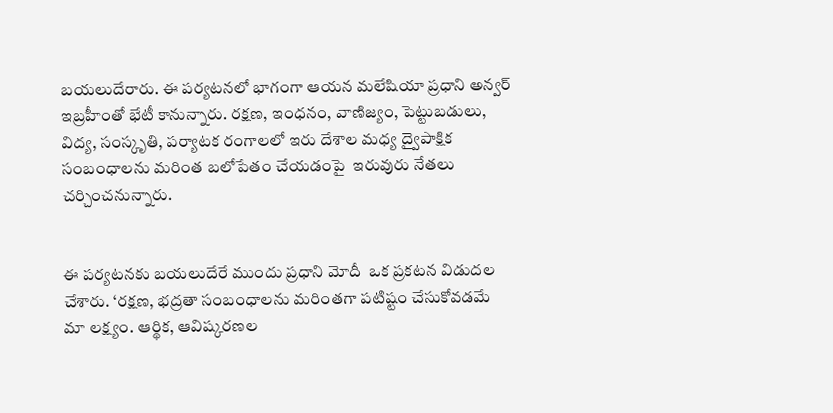బయలుదేరారు. ఈ పర్యటనలో భాగంగా ఆయన మలేషియా ప్రధాని అన్వర్ ఇబ్రహీంతో భేటీ కానున్నారు. రక్షణ, ఇంధనం, వాణిజ్యం, పెట్టుబడులు, విద్య, సంస్కృతి, పర్యాటక రంగాలలో ఇరు దేశాల మధ్య ద్వైపాక్షిక సంబంధాలను మరింత బలోపేతం చేయడంపై  ఇరువురు నేతలు చర్చించనున్నారు.


ఈ పర్యటనకు బయలుదేరే ముందు ప్రధాని మోదీ  ఒక ప్రకటన విడుదల చేశారు. ‘రక్షణ, భద్రతా సంబంధాలను మరింతగా పటిష్టం చేసుకోవడమే మా లక్ష్యం. ఆర్థిక, ఆవిష్కరణల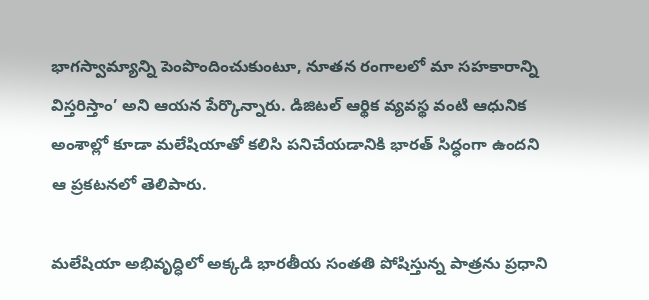భాగస్వామ్యాన్ని పెంపొందించుకుంటూ, నూతన రంగాలలో మా సహకారాన్ని విస్తరిస్తాం’ అని ఆయన పేర్కొన్నారు. డిజిటల్ ఆర్థిక వ్యవస్థ వంటి ఆధునిక అంశాల్లో కూడా మలేషియాతో కలిసి పనిచేయడానికి భారత్ సిద్ధంగా ఉందని  ఆ ప్రకటనలో తెలిపారు.

మలేషియా అభివృద్ధిలో అక్కడి భారతీయ సంతతి పోషిస్తున్న పాత్రను ప్రధాని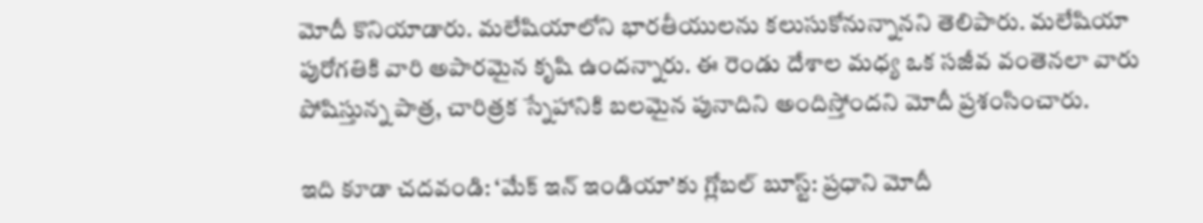మోదీ కొనియాడారు. మలేషియాలోని భారతీయులను కలుసుకోనున్నానని తెలిపారు. మలేషియా పురోగతికి వారి అపారమైన కృషి ఉందన్నారు. ఈ రెండు దేశాల మధ్య ఒక సజీవ వంతెనలా వారు పోషిస్తున్న పాత్ర, చారిత్రక స్నేహానికి బలమైన పునాదిని అందిస్తోందని మోదీ ప్రశంసించారు.

ఇది కూడా చదవండి: ‘మేక్ ఇన్ ఇండియా’కు గ్లోబల్ బూస్ట్: ప్రధాని మోదీ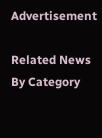Advertisement

Related News By Category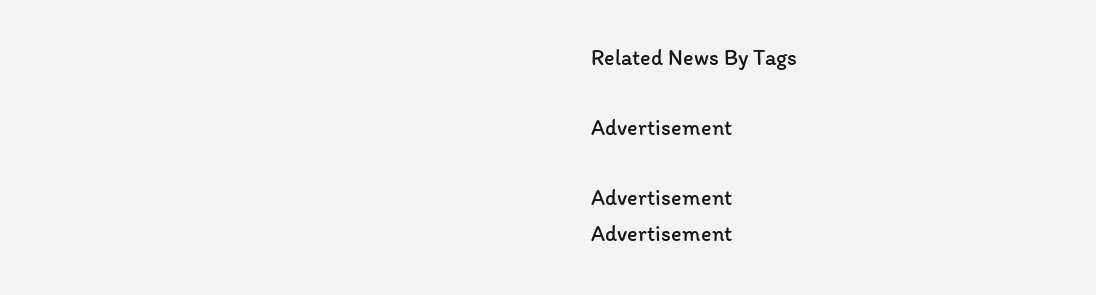Related News By Tags

Advertisement

Advertisement
Advertisement